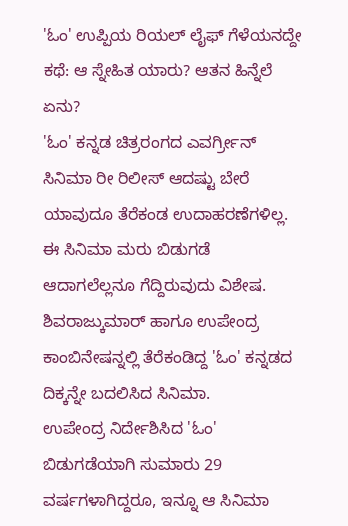'ಓಂ' ಉಪ್ಪಿಯ ರಿಯಲ್ ಲೈಫ್ ಗೆಳೆಯನದ್ದೇ ಕಥೆ: ಆ ಸ್ನೇಹಿತ ಯಾರು? ಆತನ ಹಿನ್ನೆಲೆ ಏನು?
'ಓಂ' ಕನ್ನಡ ಚಿತ್ರರಂಗದ ಎವರ್ಗ್ರೀನ್ ಸಿನಿಮಾ ರೀ ರಿಲೀಸ್ ಆದಷ್ಟು ಬೇರೆ ಯಾವುದೂ ತೆರೆಕಂಡ ಉದಾಹರಣೆಗಳಿಲ್ಲ. ಈ ಸಿನಿಮಾ ಮರು ಬಿಡುಗಡೆ ಆದಾಗಲೆಲ್ಲನೂ ಗೆದ್ದಿರುವುದು ವಿಶೇಷ. ಶಿವರಾಜ್ಕುಮಾರ್ ಹಾಗೂ ಉಪೇಂದ್ರ ಕಾಂಬಿನೇಷನ್ನಲ್ಲಿ ತೆರೆಕಂಡಿದ್ದ 'ಓಂ' ಕನ್ನಡದ ದಿಕ್ಕನ್ನೇ ಬದಲಿಸಿದ ಸಿನಿಮಾ.
ಉಪೇಂದ್ರ ನಿರ್ದೇಶಿಸಿದ 'ಓಂ' ಬಿಡುಗಡೆಯಾಗಿ ಸುಮಾರು 29 ವರ್ಷಗಳಾಗಿದ್ದರೂ, ಇನ್ನೂ ಆ ಸಿನಿಮಾ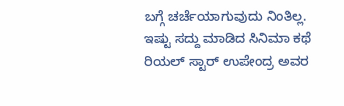ಬಗ್ಗೆ ಚರ್ಚೆಯಾಗುವುದು ನಿಂತಿಲ್ಲ. ಇಷ್ಟು ಸದ್ದು ಮಾಡಿದ ಸಿನಿಮಾ ಕಥೆ ರಿಯಲ್ ಸ್ಟಾರ್ ಉಪೇಂದ್ರ ಅವರ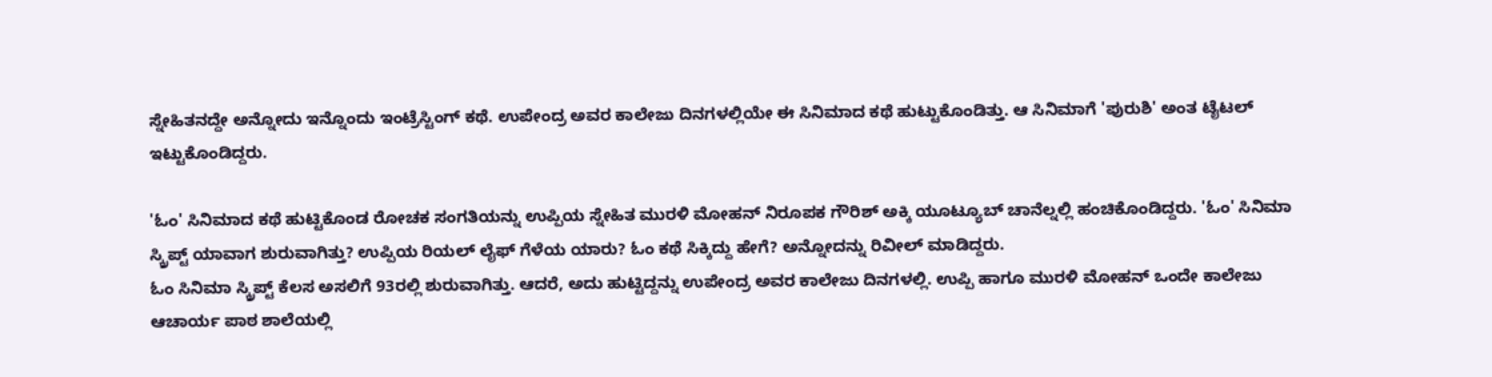ಸ್ನೇಹಿತನದ್ದೇ ಅನ್ನೋದು ಇನ್ನೊಂದು ಇಂಟ್ರೆಸ್ಟಿಂಗ್ ಕಥೆ. ಉಪೇಂದ್ರ ಅವರ ಕಾಲೇಜು ದಿನಗಳಲ್ಲಿಯೇ ಈ ಸಿನಿಮಾದ ಕಥೆ ಹುಟ್ಟುಕೊಂಡಿತ್ತು. ಆ ಸಿನಿಮಾಗೆ 'ಪುರುಶಿ' ಅಂತ ಟೈಟಲ್ ಇಟ್ಟುಕೊಂಡಿದ್ದರು.

'ಓಂ' ಸಿನಿಮಾದ ಕಥೆ ಹುಟ್ಟಿಕೊಂಡ ರೋಚಕ ಸಂಗತಿಯನ್ನು ಉಪ್ಪಿಯ ಸ್ನೇಹಿತ ಮುರಳಿ ಮೋಹನ್ ನಿರೂಪಕ ಗೌರಿಶ್ ಅಕ್ಕಿ ಯೂಟ್ಯೂಬ್ ಚಾನೆಲ್ನಲ್ಲಿ ಹಂಚಿಕೊಂಡಿದ್ದರು. 'ಓಂ' ಸಿನಿಮಾ ಸ್ಕ್ರಿಪ್ಟ್ ಯಾವಾಗ ಶುರುವಾಗಿತ್ತು? ಉಪ್ಪಿಯ ರಿಯಲ್ ಲೈಫ್ ಗೆಳೆಯ ಯಾರು? ಓಂ ಕಥೆ ಸಿಕ್ಕಿದ್ದು ಹೇಗೆ? ಅನ್ನೋದನ್ನು ರಿವೀಲ್ ಮಾಡಿದ್ದರು.
ಓಂ ಸಿನಿಮಾ ಸ್ಕ್ರಿಪ್ಟ್ ಕೆಲಸ ಅಸಲಿಗೆ 93ರಲ್ಲಿ ಶುರುವಾಗಿತ್ತು. ಆದರೆ, ಅದು ಹುಟ್ಟಿದ್ದನ್ನು ಉಪೇಂದ್ರ ಅವರ ಕಾಲೇಜು ದಿನಗಳಲ್ಲಿ. ಉಪ್ಪಿ ಹಾಗೂ ಮುರಳಿ ಮೋಹನ್ ಒಂದೇ ಕಾಲೇಜು ಆಚಾರ್ಯ ಪಾಠ ಶಾಲೆಯಲ್ಲಿ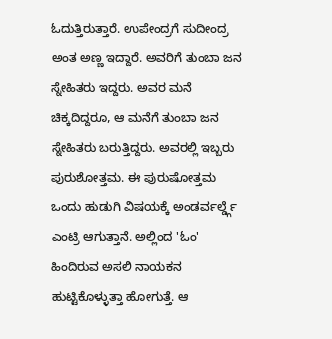ಓದುತ್ತಿರುತ್ತಾರೆ. ಉಪೇಂದ್ರಗೆ ಸುದೀಂದ್ರ ಅಂತ ಅಣ್ಣ ಇದ್ದಾರೆ. ಅವರಿಗೆ ತುಂಬಾ ಜನ ಸ್ನೇಹಿತರು ಇದ್ದರು. ಅವರ ಮನೆ ಚಿಕ್ಕದಿದ್ದರೂ, ಆ ಮನೆಗೆ ತುಂಬಾ ಜನ ಸ್ನೇಹಿತರು ಬರುತ್ತಿದ್ದರು. ಅವರಲ್ಲಿ ಇಬ್ಬರು ಪುರುಶೋತ್ತಮ. ಈ ಪುರುಷೋತ್ತಮ ಒಂದು ಹುಡುಗಿ ವಿಷಯಕ್ಕೆ ಅಂಡರ್ವರ್ಲ್ಡ್ಗೆ ಎಂಟ್ರಿ ಆಗುತ್ತಾನೆ. ಅಲ್ಲಿಂದ 'ಓಂ' ಹಿಂದಿರುವ ಅಸಲಿ ನಾಯಕನ ಹುಟ್ಟಿಕೊಳ್ಳುತ್ತಾ ಹೋಗುತ್ತೆ. ಆ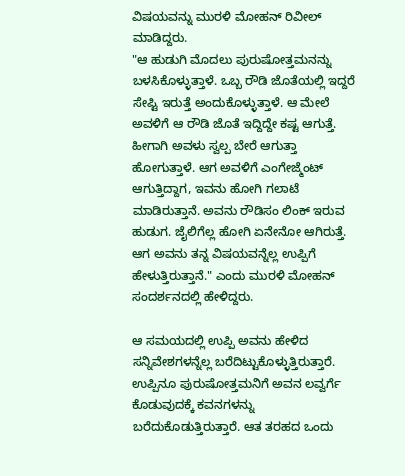ವಿಷಯವನ್ನು ಮುರಳಿ ಮೋಹನ್ ರಿವೀಲ್ ಮಾಡಿದ್ದರು.
"ಆ ಹುಡುಗಿ ಮೊದಲು ಪುರುಷೋತ್ತಮನನ್ನು ಬಳಸಿಕೊಳ್ಳುತ್ತಾಳೆ. ಒಬ್ಬ ರೌಡಿ ಜೊತೆಯಲ್ಲಿ ಇದ್ದರೆ ಸೇಪ್ಟಿ ಇರುತ್ತೆ ಅಂದುಕೊಳ್ಳುತ್ತಾಳೆ. ಆ ಮೇಲೆ ಅವಳಿಗೆ ಆ ರೌಡಿ ಜೊತೆ ಇದ್ದಿದ್ದೇ ಕಷ್ಟ ಆಗುತ್ತೆ. ಹೀಗಾಗಿ ಅವಳು ಸ್ವಲ್ಪ ಬೇರೆ ಆಗುತ್ತಾ ಹೋಗುತ್ತಾಳೆ. ಆಗ ಅವಳಿಗೆ ಎಂಗೇಜ್ಮೆಂಟ್ ಆಗುತ್ತಿದ್ದಾಗ, ಇವನು ಹೋಗಿ ಗಲಾಟೆ ಮಾಡಿರುತ್ತಾನೆ. ಅವನು ರೌಡಿಸಂ ಲಿಂಕ್ ಇರುವ ಹುಡುಗ. ಜೈಲಿಗೆಲ್ಲ ಹೋಗಿ ಏನೇನೋ ಆಗಿರುತ್ತೆ. ಆಗ ಅವನು ತನ್ನ ವಿಷಯವನ್ನೆಲ್ಲ ಉಪ್ಪಿಗೆ ಹೇಳುತ್ತಿರುತ್ತಾನೆ." ಎಂದು ಮುರಳಿ ಮೋಹನ್ ಸಂದರ್ಶನದಲ್ಲಿ ಹೇಳಿದ್ದರು.

ಆ ಸಮಯದಲ್ಲಿ ಉಪ್ಪಿ ಅವನು ಹೇಳಿದ ಸನ್ನಿವೇಶಗಳನ್ನೆಲ್ಲ ಬರೆದಿಟ್ಟುಕೊಳ್ಳುತ್ತಿರುತ್ತಾರೆ. ಉಪ್ಪಿನೂ ಪುರುಷೋತ್ತಮನಿಗೆ ಅವನ ಲವ್ವರ್ಗೆ ಕೊಡುವುದಕ್ಕೆ ಕವನಗಳನ್ನು ಬರೆದುಕೊಡುತ್ತಿರುತ್ತಾರೆ. ಆತ ತರಹದ ಒಂದು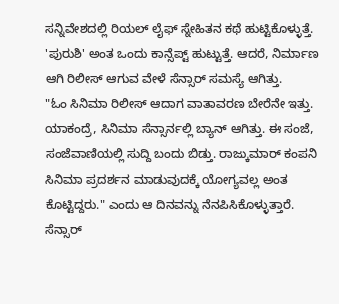ಸನ್ನಿವೇಶದಲ್ಲಿ ರಿಯಲ್ ಲೈಫ್ ಸ್ನೇಹಿತನ ಕಥೆ ಹುಟ್ಟಿಕೊಳ್ಳುತ್ತೆ. 'ಪುರುಶಿ' ಅಂತ ಒಂದು ಕಾನ್ಸೆಪ್ಟ್ ಹುಟ್ಟುತ್ತೆ. ಆದರೆ, ನಿರ್ಮಾಣ ಆಗಿ ರಿಲೀಸ್ ಆಗುವ ವೇಳೆ ಸೆನ್ಸಾರ್ ಸಮಸ್ಯೆ ಆಗಿತ್ತು.
"ಓಂ ಸಿನಿಮಾ ರಿಲೀಸ್ ಆದಾಗ ವಾತಾವರಣ ಬೇರೆನೇ ಇತ್ತು. ಯಾಕಂದ್ರೆ, ಸಿನಿಮಾ ಸೆನ್ಸಾರ್ನಲ್ಲಿ ಬ್ಯಾನ್ ಆಗಿತ್ತು. ಈ ಸಂಜೆ, ಸಂಜೆವಾಣಿಯಲ್ಲಿ ಸುದ್ದಿ ಬಂದು ಬಿಡ್ತು. ರಾಜ್ಕುಮಾರ್ ಕಂಪನಿ ಸಿನಿಮಾ ಪ್ರದರ್ಶನ ಮಾಡುವುದಕ್ಕೆ ಯೋಗ್ಯವಲ್ಲ ಅಂತ ಕೊಟ್ಟಿದ್ದರು." ಎಂದು ಆ ದಿನವನ್ನು ನೆನಪಿಸಿಕೊಳ್ಳುತ್ತಾರೆ.
ಸೆನ್ಸಾರ್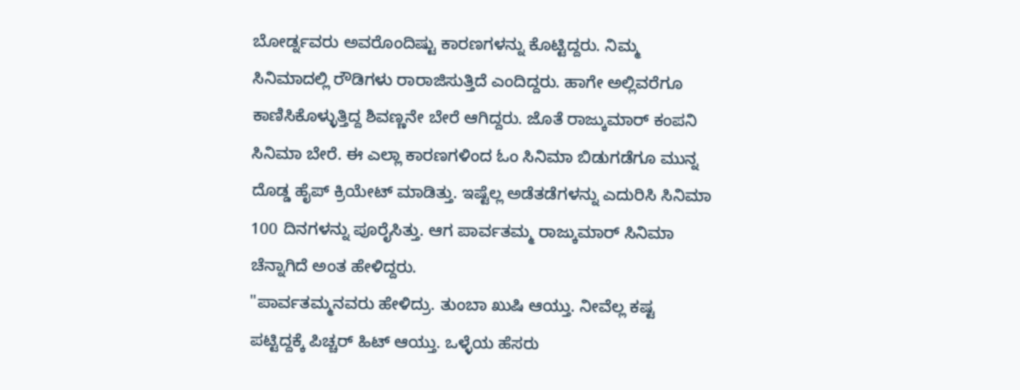ಬೋರ್ಡ್ನವರು ಅವರೊಂದಿಷ್ಟು ಕಾರಣಗಳನ್ನು ಕೊಟ್ಟಿದ್ದರು. ನಿಮ್ಮ ಸಿನಿಮಾದಲ್ಲಿ ರೌಡಿಗಳು ರಾರಾಜಿಸುತ್ತಿದೆ ಎಂದಿದ್ದರು. ಹಾಗೇ ಅಲ್ಲಿವರೆಗೂ ಕಾಣಿಸಿಕೊಳ್ಳುತ್ತಿದ್ದ ಶಿವಣ್ಣನೇ ಬೇರೆ ಆಗಿದ್ದರು. ಜೊತೆ ರಾಜ್ಕುಮಾರ್ ಕಂಪನಿ ಸಿನಿಮಾ ಬೇರೆ. ಈ ಎಲ್ಲಾ ಕಾರಣಗಳಿಂದ ಓಂ ಸಿನಿಮಾ ಬಿಡುಗಡೆಗೂ ಮುನ್ನ ದೊಡ್ಡ ಹೈಪ್ ಕ್ರಿಯೇಟ್ ಮಾಡಿತ್ತು. ಇಷ್ಟೆಲ್ಲ ಅಡೆತಡೆಗಳನ್ನು ಎದುರಿಸಿ ಸಿನಿಮಾ 100 ದಿನಗಳನ್ನು ಪೂರೈಸಿತ್ತು. ಆಗ ಪಾರ್ವತಮ್ಮ ರಾಜ್ಕುಮಾರ್ ಸಿನಿಮಾ ಚೆನ್ನಾಗಿದೆ ಅಂತ ಹೇಳಿದ್ದರು.
"ಪಾರ್ವತಮ್ಮನವರು ಹೇಳಿದ್ರು. ತುಂಬಾ ಖುಷಿ ಆಯ್ತು. ನೀವೆಲ್ಲ ಕಷ್ಟ ಪಟ್ಟಿದ್ದಕ್ಕೆ ಪಿಚ್ಚರ್ ಹಿಟ್ ಆಯ್ತು. ಒಳ್ಳೆಯ ಹೆಸರು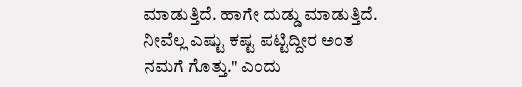ಮಾಡುತ್ತಿದೆ. ಹಾಗೇ ದುಡ್ಡು ಮಾಡುತ್ತಿದೆ. ನೀವೆಲ್ಲ ಎಷ್ಟು ಕಷ್ಟ ಪಟ್ಟಿದ್ದೀರ ಅಂತ ನಮಗೆ ಗೊತ್ತು." ಎಂದು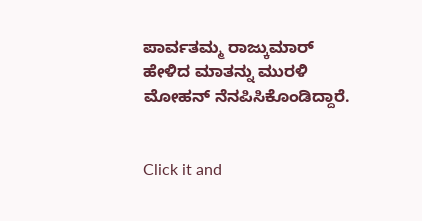ಪಾರ್ವತಮ್ಮ ರಾಜ್ಕುಮಾರ್ ಹೇಳಿದ ಮಾತನ್ನು ಮುರಳಿ ಮೋಹನ್ ನೆನಪಿಸಿಕೊಂಡಿದ್ದಾರೆ.


Click it and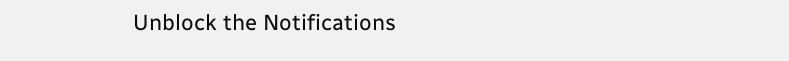Unblock the Notifications